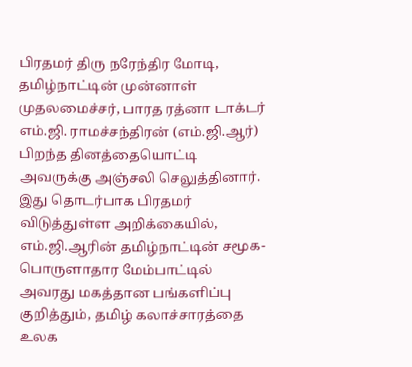பிரதமர் திரு நரேந்திர மோடி, தமிழ்நாட்டின் முன்னாள் முதலமைச்சர், பாரத ரத்னா டாக்டர் எம்.ஜி. ராமச்சந்திரன் (எம்.ஜி.ஆர்) பிறந்த தினத்தையொட்டி அவருக்கு அஞ்சலி செலுத்தினார்.
இது தொடர்பாக பிரதமர் விடுத்துள்ள அறிக்கையில், எம்.ஜி.ஆரின் தமிழ்நாட்டின் சமூக-பொருளாதார மேம்பாட்டில் அவரது மகத்தான பங்களிப்பு குறித்தும், தமிழ் கலாச்சாரத்தை உலக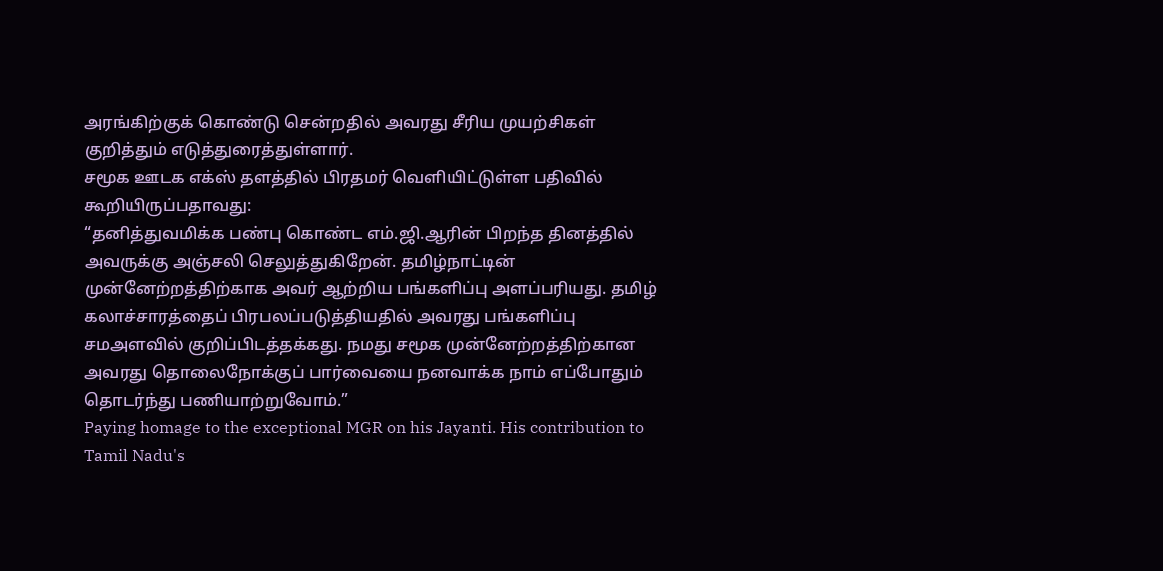அரங்கிற்குக் கொண்டு சென்றதில் அவரது சீரிய முயற்சிகள் குறித்தும் எடுத்துரைத்துள்ளார்.
சமூக ஊடக எக்ஸ் தளத்தில் பிரதமர் வெளியிட்டுள்ள பதிவில் கூறியிருப்பதாவது:
“தனித்துவமிக்க பண்பு கொண்ட எம்.ஜி.ஆரின் பிறந்த தினத்தில் அவருக்கு அஞ்சலி செலுத்துகிறேன். தமிழ்நாட்டின் முன்னேற்றத்திற்காக அவர் ஆற்றிய பங்களிப்பு அளப்பரியது. தமிழ் கலாச்சாரத்தைப் பிரபலப்படுத்தியதில் அவரது பங்களிப்பு சமஅளவில் குறிப்பிடத்தக்கது. நமது சமூக முன்னேற்றத்திற்கான அவரது தொலைநோக்குப் பார்வையை நனவாக்க நாம் எப்போதும் தொடர்ந்து பணியாற்றுவோம்.”
Paying homage to the exceptional MGR on his Jayanti. His contribution to Tamil Nadu's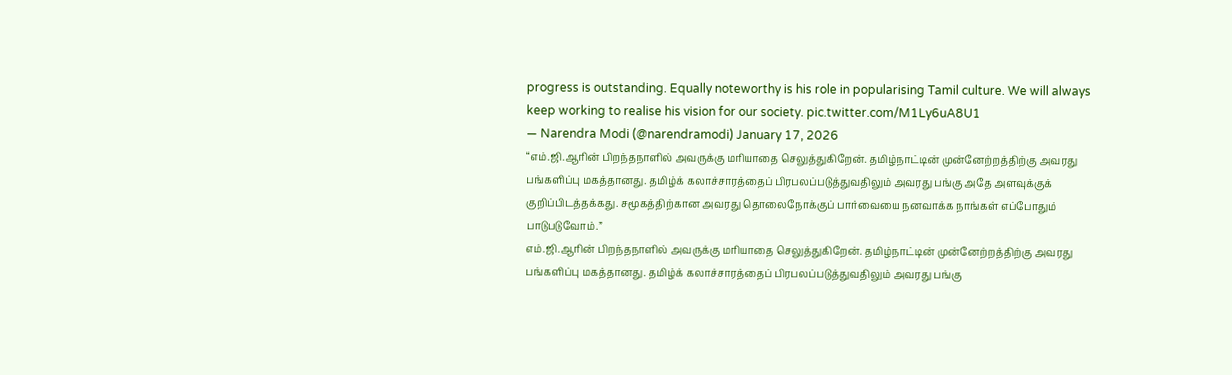progress is outstanding. Equally noteworthy is his role in popularising Tamil culture. We will always keep working to realise his vision for our society. pic.twitter.com/M1Ly6uA8U1
— Narendra Modi (@narendramodi) January 17, 2026
“எம்.ஜி.ஆரின் பிறந்தநாளில் அவருக்கு மரியாதை செலுத்துகிறேன். தமிழ்நாட்டின் முன்னேற்றத்திற்கு அவரது பங்களிப்பு மகத்தானது. தமிழ்க் கலாச்சாரத்தைப் பிரபலப்படுத்துவதிலும் அவரது பங்கு அதே அளவுக்குக் குறிப்பிடத்தக்கது. சமூகத்திற்கான அவரது தொலைநோக்குப் பார்வையை நனவாக்க நாங்கள் எப்போதும் பாடுபடுவோம்.”
எம்.ஜி.ஆரின் பிறந்தநாளில் அவருக்கு மரியாதை செலுத்துகிறேன். தமிழ்நாட்டின் முன்னேற்றத்திற்கு அவரது பங்களிப்பு மகத்தானது. தமிழ்க் கலாச்சாரத்தைப் பிரபலப்படுத்துவதிலும் அவரது பங்கு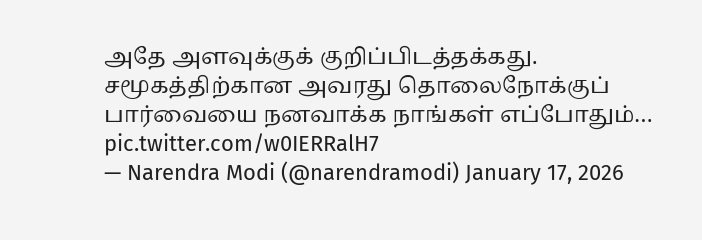அதே அளவுக்குக் குறிப்பிடத்தக்கது. சமூகத்திற்கான அவரது தொலைநோக்குப் பார்வையை நனவாக்க நாங்கள் எப்போதும்… pic.twitter.com/w0IERRalH7
— Narendra Modi (@narendramodi) January 17, 2026